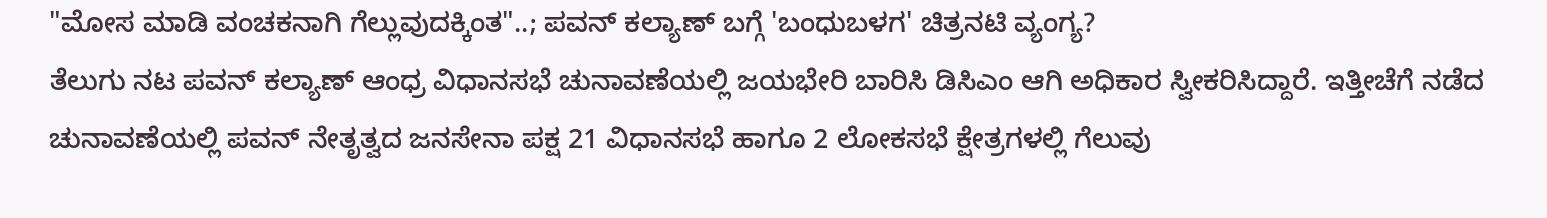"ಮೋಸ ಮಾಡಿ ವಂಚಕನಾಗಿ ಗೆಲ್ಲುವುದಕ್ಕಿಂತ"..; ಪವನ್ ಕಲ್ಯಾಣ್ ಬಗ್ಗೆ 'ಬಂಧುಬಳಗ' ಚಿತ್ರನಟಿ ವ್ಯಂಗ್ಯ?
ತೆಲುಗು ನಟ ಪವನ್ ಕಲ್ಯಾಣ್ ಆಂಧ್ರ ವಿಧಾನಸಭೆ ಚುನಾವಣೆಯಲ್ಲಿ ಜಯಭೇರಿ ಬಾರಿಸಿ ಡಿಸಿಎಂ ಆಗಿ ಅಧಿಕಾರ ಸ್ವೀಕರಿಸಿದ್ದಾರೆ. ಇತ್ತೀಚೆಗೆ ನಡೆದ ಚುನಾವಣೆಯಲ್ಲಿ ಪವನ್ ನೇತೃತ್ವದ ಜನಸೇನಾ ಪಕ್ಷ 21 ವಿಧಾನಸಭೆ ಹಾಗೂ 2 ಲೋಕಸಭೆ ಕ್ಷೇತ್ರಗಳಲ್ಲಿ ಗೆಲುವು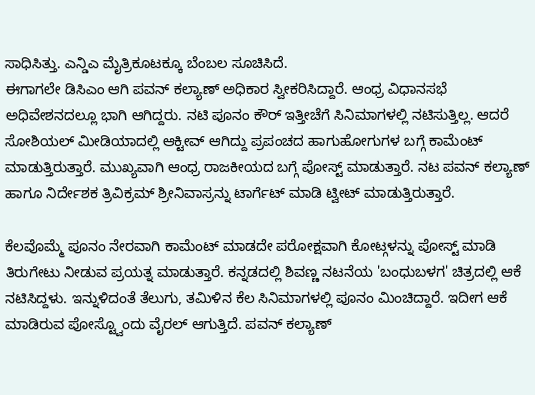ಸಾಧಿಸಿತ್ತು. ಎನ್ಡಿಎ ಮೈತ್ರಿಕೂಟಕ್ಕೂ ಬೆಂಬಲ ಸೂಚಿಸಿದೆ.
ಈಗಾಗಲೇ ಡಿಸಿಎಂ ಆಗಿ ಪವನ್ ಕಲ್ಯಾಣ್ ಅಧಿಕಾರ ಸ್ವೀಕರಿಸಿದ್ದಾರೆ. ಆಂಧ್ರ ವಿಧಾನಸಭೆ ಅಧಿವೇಶನದಲ್ಲೂ ಭಾಗಿ ಆಗಿದ್ದರು. ನಟಿ ಪೂನಂ ಕೌರ್ ಇತ್ತೀಚೆಗೆ ಸಿನಿಮಾಗಳಲ್ಲಿ ನಟಿಸುತ್ತಿಲ್ಲ. ಆದರೆ ಸೋಶಿಯಲ್ ಮೀಡಿಯಾದಲ್ಲಿ ಆಕ್ಟೀವ್ ಆಗಿದ್ದು ಪ್ರಪಂಚದ ಹಾಗುಹೋಗುಗಳ ಬಗ್ಗೆ ಕಾಮೆಂಟ್ ಮಾಡುತ್ತಿರುತ್ತಾರೆ. ಮುಖ್ಯವಾಗಿ ಆಂಧ್ರ ರಾಜಕೀಯದ ಬಗ್ಗೆ ಪೋಸ್ಟ್ ಮಾಡುತ್ತಾರೆ. ನಟ ಪವನ್ ಕಲ್ಯಾಣ್ ಹಾಗೂ ನಿರ್ದೇಶಕ ತ್ರಿವಿಕ್ರಮ್ ಶ್ರೀನಿವಾಸ್ರನ್ನು ಟಾರ್ಗೆಟ್ ಮಾಡಿ ಟ್ವೀಟ್ ಮಾಡುತ್ತಿರುತ್ತಾರೆ.

ಕೆಲವೊಮ್ಮೆ ಪೂನಂ ನೇರವಾಗಿ ಕಾಮೆಂಟ್ ಮಾಡದೇ ಪರೋಕ್ಷವಾಗಿ ಕೋಟ್ಗಳನ್ನು ಪೋಸ್ಟ್ ಮಾಡಿ ತಿರುಗೇಟು ನೀಡುವ ಪ್ರಯತ್ನ ಮಾಡುತ್ತಾರೆ. ಕನ್ನಡದಲ್ಲಿ ಶಿವಣ್ಣ ನಟನೆಯ 'ಬಂಧುಬಳಗ' ಚಿತ್ರದಲ್ಲಿ ಆಕೆ ನಟಿಸಿದ್ದಳು. ಇನ್ನುಳಿದಂತೆ ತೆಲುಗು, ತಮಿಳಿನ ಕೆಲ ಸಿನಿಮಾಗಳಲ್ಲಿ ಪೂನಂ ಮಿಂಚಿದ್ದಾರೆ. ಇದೀಗ ಆಕೆ ಮಾಡಿರುವ ಪೋಸ್ಟ್ವೊಂದು ವೈರಲ್ ಆಗುತ್ತಿದೆ. ಪವನ್ ಕಲ್ಯಾಣ್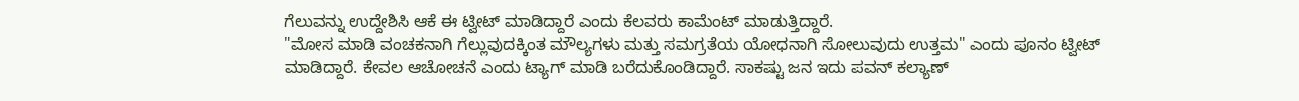ಗೆಲುವನ್ನು ಉದ್ದೇಶಿಸಿ ಆಕೆ ಈ ಟ್ವೀಟ್ ಮಾಡಿದ್ದಾರೆ ಎಂದು ಕೆಲವರು ಕಾಮೆಂಟ್ ಮಾಡುತ್ತಿದ್ದಾರೆ.
"ಮೋಸ ಮಾಡಿ ವಂಚಕನಾಗಿ ಗೆಲ್ಲುವುದಕ್ಕಿಂತ ಮೌಲ್ಯಗಳು ಮತ್ತು ಸಮಗ್ರತೆಯ ಯೋಧನಾಗಿ ಸೋಲುವುದು ಉತ್ತಮ" ಎಂದು ಪೂನಂ ಟ್ವೀಟ್ ಮಾಡಿದ್ದಾರೆ. ಕೇವಲ ಆಚೋಚನೆ ಎಂದು ಟ್ಯಾಗ್ ಮಾಡಿ ಬರೆದುಕೊಂಡಿದ್ದಾರೆ. ಸಾಕಷ್ಟು ಜನ ಇದು ಪವನ್ ಕಲ್ಯಾಣ್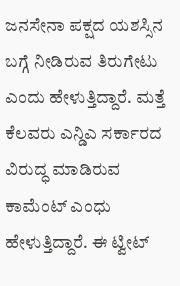ಜನಸೇನಾ ಪಕ್ಷದ ಯಶಸ್ಸಿನ ಬಗ್ಗೆ ನೀಡಿರುವ ತಿರುಗೇಟು ಎಂದು ಹೇಳುತ್ತಿದ್ದಾರೆ. ಮತ್ತೆ ಕೆಲವರು ಎನ್ಡಿಎ ಸರ್ಕಾರದ ವಿರುದ್ಧ ಮಾಡಿರುವ ಕಾಮೆಂಟ್ ಎಂಧು ಹೇಳುತ್ತಿದ್ದಾರೆ. ಈ ಟ್ವೀಟ್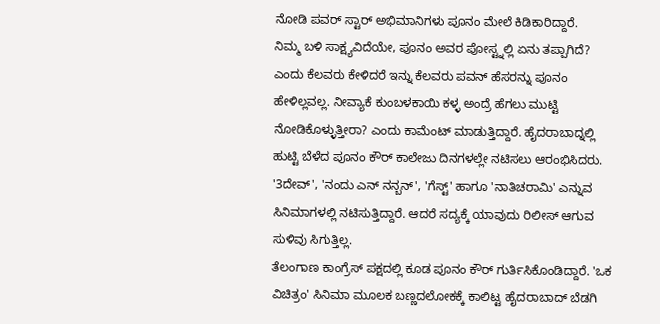ನೋಡಿ ಪವರ್ ಸ್ಟಾರ್ ಅಭಿಮಾನಿಗಳು ಪೂನಂ ಮೇಲೆ ಕಿಡಿಕಾರಿದ್ದಾರೆ.
ನಿಮ್ಮ ಬಳಿ ಸಾಕ್ಷ್ಯವಿದೆಯೇ, ಪೂನಂ ಅವರ ಪೋಸ್ಟ್ನಲ್ಲಿ ಏನು ತಪ್ಪಾಗಿದೆ? ಎಂದು ಕೆಲವರು ಕೇಳಿದರೆ ಇನ್ನು ಕೆಲವರು ಪವನ್ ಹೆಸರನ್ನು ಪೂನಂ ಹೇಳಿಲ್ಲವಲ್ಲ. ನೀವ್ಯಾಕೆ ಕುಂಬಳಕಾಯಿ ಕಳ್ಳ ಅಂದ್ರೆ ಹೆಗಲು ಮುಟ್ಟಿ ನೋಡಿಕೊಳ್ಳುತ್ತೀರಾ? ಎಂದು ಕಾಮೆಂಟ್ ಮಾಡುತ್ತಿದ್ದಾರೆ. ಹೈದರಾಬಾದ್ನಲ್ಲಿ ಹುಟ್ಟಿ ಬೆಳೆದ ಪೂನಂ ಕೌರ್ ಕಾಲೇಜು ದಿನಗಳಲ್ಲೇ ನಟಿಸಲು ಆರಂಭಿಸಿದರು. '3ದೇವ್', 'ನಂದು ಎನ್ ನನ್ಬನ್', 'ಗೆಸ್ಟ್' ಹಾಗೂ 'ನಾತಿಚರಾಮಿ' ಎನ್ನುವ ಸಿನಿಮಾಗಳಲ್ಲಿ ನಟಿಸುತ್ತಿದ್ದಾರೆ. ಆದರೆ ಸದ್ಯಕ್ಕೆ ಯಾವುದು ರಿಲೀಸ್ ಆಗುವ ಸುಳಿವು ಸಿಗುತ್ತಿಲ್ಲ.
ತೆಲಂಗಾಣ ಕಾಂಗ್ರೆಸ್ ಪಕ್ಷದಲ್ಲಿ ಕೂಡ ಪೂನಂ ಕೌರ್ ಗುರ್ತಿಸಿಕೊಂಡಿದ್ದಾರೆ. 'ಒಕ ವಿಚಿತ್ರಂ' ಸಿನಿಮಾ ಮೂಲಕ ಬಣ್ಣದಲೋಕಕ್ಕೆ ಕಾಲಿಟ್ಟ ಹೈದರಾಬಾದ್ ಬೆಡಗಿ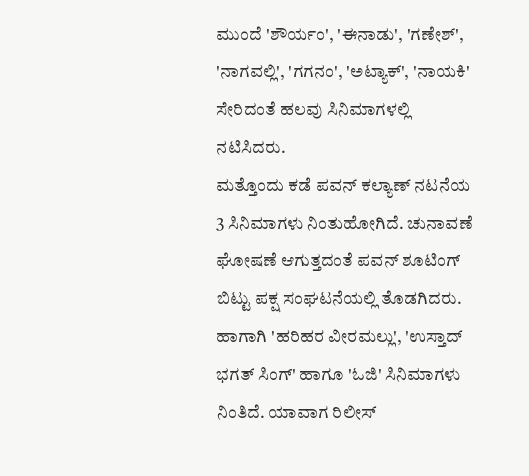ಮುಂದೆ 'ಶೌರ್ಯಂ', 'ಈನಾಡು', 'ಗಣೇಶ್', 'ನಾಗವಲ್ಲಿ', 'ಗಗನಂ', 'ಅಟ್ಯಾಕ್', 'ನಾಯಕಿ' ಸೇರಿದಂತೆ ಹಲವು ಸಿನಿಮಾಗಳಲ್ಲಿ ನಟಿಸಿದರು.
ಮತ್ತೊಂದು ಕಡೆ ಪವನ್ ಕಲ್ಯಾಣ್ ನಟನೆಯ 3 ಸಿನಿಮಾಗಳು ನಿಂತುಹೋಗಿದೆ. ಚುನಾವಣೆ ಘೋಷಣೆ ಆಗುತ್ತದಂತೆ ಪವನ್ ಶೂಟಿಂಗ್ ಬಿಟ್ಟು ಪಕ್ಷ ಸಂಘಟನೆಯಲ್ಲಿ ತೊಡಗಿದರು. ಹಾಗಾಗಿ 'ಹರಿಹರ ವೀರಮಲ್ಲು', 'ಉಸ್ತಾದ್ ಭಗತ್ ಸಿಂಗ್' ಹಾಗೂ 'ಓಜಿ' ಸಿನಿಮಾಗಳು ನಿಂತಿದೆ. ಯಾವಾಗ ರಿಲೀಸ್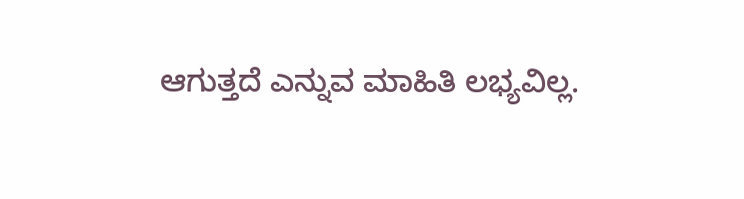ಆಗುತ್ತದೆ ಎನ್ನುವ ಮಾಹಿತಿ ಲಭ್ಯವಿಲ್ಲ.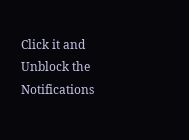Click it and Unblock the Notifications